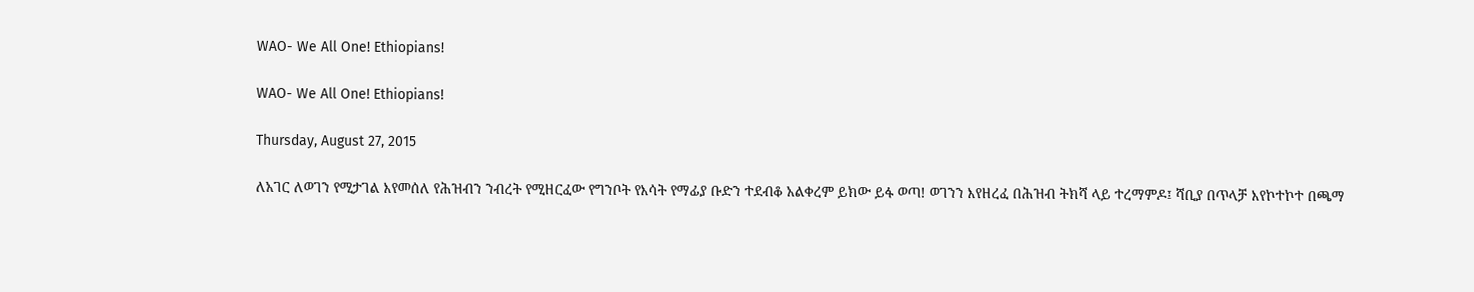WAO- We All One! Ethiopians!

WAO- We All One! Ethiopians!

Thursday, August 27, 2015

ለአገር ለወገን የሚታገል እየመሰለ የሕዝብን ንብረት የሚዘርፈው የግንቦት የእሳት የማፊያ ቡድን ተደብቆ አልቀረም ይክው ይፋ ወጣ! ወገንን እየዘረፈ በሕዝብ ትክሻ ላይ ተረማምዶ፤ ሻቢያ በጥላቻ እየኮተኮተ በጫማ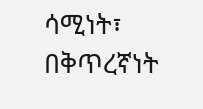ሳሚነት፣ በቅጥረኛነት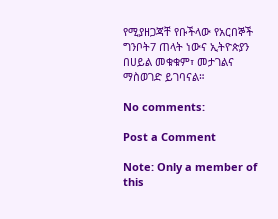የሚያዘጋጃቸ የቡችላው የአርበኞች ግንቦት7 ጠላት ነውና ኢትዮጵያን በሀይል መቁቁም፣ መታገልና ማስወገድ ይገባናል።

No comments:

Post a Comment

Note: Only a member of this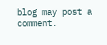blog may post a comment.